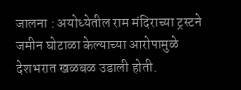जालना : अयोध्येतील राम मंदिराच्या ट्रस्टने जमीन घोटाळा केल्याच्या आरोपामुळे देशभरात खळबळ उडाली होती.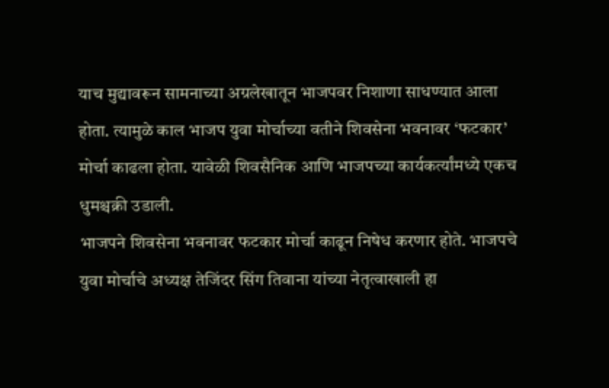याच मुद्यावरून सामनाच्या अग्रलेखातून भाजपवर निशाणा साधण्यात आला होता. त्यामुळे काल भाजप युवा मोर्चाच्या वतीने शिवसेना भवनावर ‘फटकार’ मोर्चा काढला होता. यावेळी शिवसैनिक आणि भाजपच्या कार्यकर्त्यांमध्ये एकच धुमश्चक्री उडाली.
भाजपने शिवसेना भवनावर फटकार मोर्चा काढून निषेध करणार होते. भाजपचे युवा मोर्चाचे अध्यक्ष तेजिंदर सिंग तिवाना यांच्या नेतृत्वाखाली हा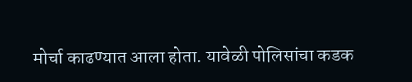मोर्चा काढण्यात आला होता. यावेळी पोलिसांचा कडक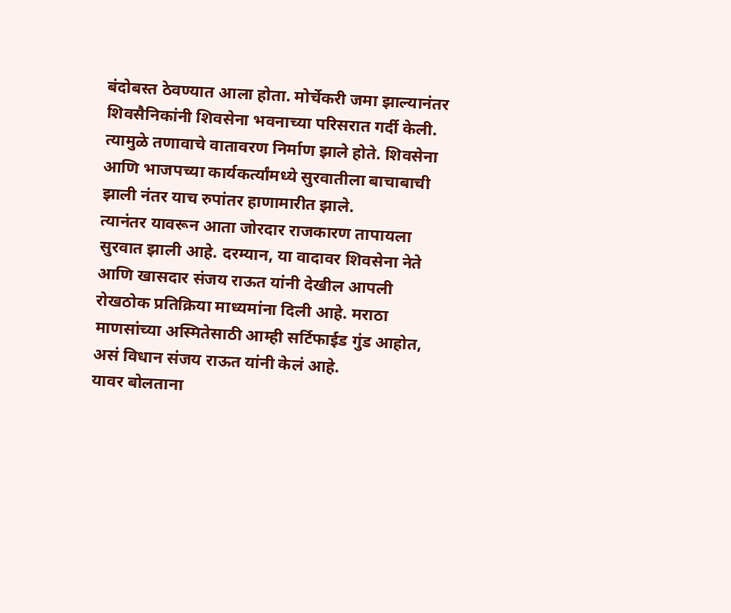बंदोबस्त ठेवण्यात आला होता. मोर्चेकरी जमा झाल्यानंतर शिवसैनिकांनी शिवसेना भवनाच्या परिसरात गर्दी केली. त्यामुळे तणावाचे वातावरण निर्माण झाले होते. शिवसेना आणि भाजपच्या कार्यकर्त्यांमध्ये सुरवातीला बाचाबाची झाली नंतर याच रुपांतर हाणामारीत झाले.
त्यानंतर यावरून आता जोरदार राजकारण तापायला सुरवात झाली आहे. दरम्यान, या वादावर शिवसेना नेते आणि खासदार संजय राऊत यांनी देखील आपली रोखठोक प्रतिक्रिया माध्यमांना दिली आहे. मराठा माणसांच्या अस्मितेसाठी आम्ही सर्टिफाईड गुंड आहोत, असं विधान संजय राऊत यांनी केलं आहे.
यावर बोलताना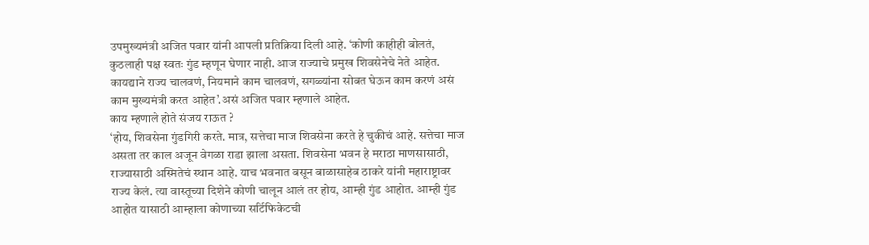उपमुख्यमंत्री अजित पवार यांनी आपली प्रतिक्रिया दिली आहे. ‘कोणी काहीही बोलतं, कुठलाही पक्ष स्वतः गुंड म्हणून घेणार नाही. आज राज्याचे प्रमुख शिवसेनेचे नेते आहेत. कायद्याने राज्य चालवणं, नियमाने काम चालवणं, सगळ्यांना सोबत घेऊन काम करणं असं काम मुख्यमंत्री करत आहेत’.असं अजित पवार म्हणाले आहेत.
काय म्हणाले होते संजय राऊत ?
‘होय, शिवसेना गुंडगिरी करते. मात्र, सत्तेचा माज शिवसेना करते हे चुकीचं आहे. सत्तेचा माज असता तर काल अजून वेगळा राडा झाला असता. शिवसेना भवन हे मराठा माणसासाठी, राज्यासाठी अस्मितेचं स्थान आहे. याच भवनात बसून बाळासाहेब ठाकरे यांनी महाराष्ट्रावर राज्य केलं. त्या वास्तूच्या दिशेने कोणी चालून आलं तर होय, आम्ही गुंड आहोत. आम्ही गुंड आहोत यासाठी आम्हाला कोणाच्या सर्टिफिकेटची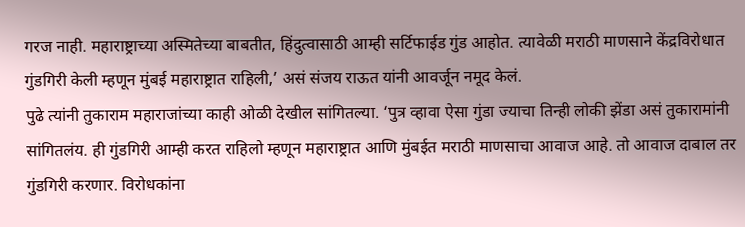गरज नाही. महाराष्ट्राच्या अस्मितेच्या बाबतीत, हिंदुत्वासाठी आम्ही सर्टिफाईड गुंड आहोत. त्यावेळी मराठी माणसाने केंद्रविरोधात गुंडगिरी केली म्हणून मुंबई महाराष्ट्रात राहिली,’ असं संजय राऊत यांनी आवर्जून नमूद केलं.
पुढे त्यांनी तुकाराम महाराजांच्या काही ओळी देखील सांगितल्या. ‘पुत्र व्हावा ऐसा गुंडा ज्याचा तिन्ही लोकी झेंडा असं तुकारामांनी सांगितलंय. ही गुंडगिरी आम्ही करत राहिलो म्हणून महाराष्ट्रात आणि मुंबईत मराठी माणसाचा आवाज आहे. तो आवाज दाबाल तर गुंडगिरी करणार. विरोधकांना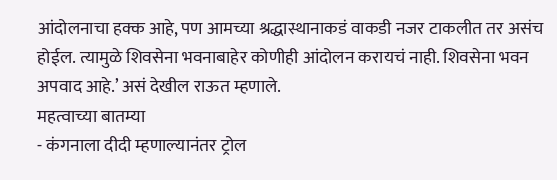आंदोलनाचा हक्क आहे, पण आमच्या श्रद्धास्थानाकडं वाकडी नजर टाकलीत तर असंच होईल. त्यामुळे शिवसेना भवनाबाहेर कोणीही आंदोलन करायचं नाही. शिवसेना भवन अपवाद आहे.’ असं देखील राऊत म्हणाले.
महत्वाच्या बातम्या
- कंगनाला दीदी म्हणाल्यानंतर ट्रोल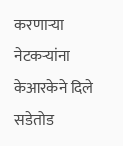करणाऱ्या नेटकऱ्यांना केआरकेने दिले सडेतोड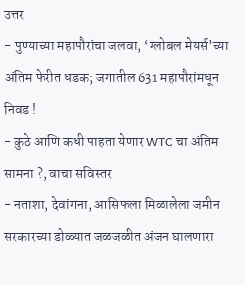उत्तर
- पुण्याच्या महापौरांचा जलवा, ‘ग्लोबल मेयर्स’च्या अंतिम फेरीत धडक; जगातील 631 महापौरांमधून निवड !
- कुठे आणि कधी पाहता येणार WTC चा अंतिम सामना ?, वाचा सविस्तर
- नताशा, देवांगना, आसिफला मिळालेला जमीन सरकारच्या डोळ्यात जळजळीत अंजन घालणारा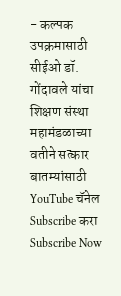- कल्पक उपक्रमासाठी सीईओ डॉ. गोंदावले यांचा शिक्षण संस्था महामंडळाच्या वतीने सत्कार
बातम्यांसाठी YouTube चॅनेल Subscribe करा
Subscribe Now